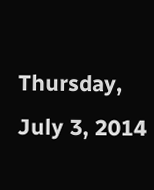Thursday, July 3, 2014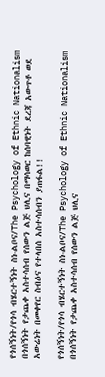የጎሰኝነት/የጎሳ ብሄርተኝነት ስነ-ልቦና/The Psychology of Ethnic Nationalism በጎሰኝነት የታጨቀ አስተሳሰብ የሰውን ልጅ ህሊና በማሳወር ከሰባዊነት ደረጃ አውጥቶ ወደ አውሬነት በመቀየር ስብዕና የተላበሰ አስተሳሰብን ያጠፋል!!

የጎሰኝነት/የጎሳ ብሄርተኝነት ስነ-ልቦና/The Psychology of Ethnic Nationalism
በጎሰኝነት የታጨቀ አስተሳሰብ የሰውን ልጅ ህሊና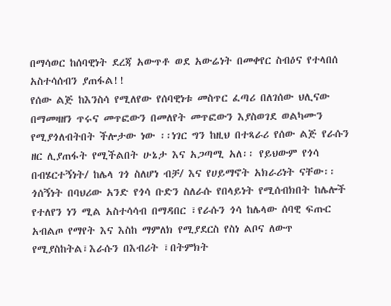በማሳወር ከሰባዊነት ደረጃ አውጥቶ ወደ አውሬነት በመቀየር ስብዕና የተላበሰ አስተሳሰብን ያጠፋል!!
የሰው ልጅ ከእንስሳ የሚለየው የሰባዊነቱ መስጥር ፈጣሪ በለገሰው ህሊናው በማመዛዘን ጥሩና መጥፎውን በመለየት መጥፎውን እያስወገደ ወልካሙን የሚያጎለብትበት ችሎታው ነው ፡፡ነገር ግን ከዚህ በተጻራሪ የሰው ልጅ የራሱን ዘር ሊያጠፋት የሚችልበት ሁኔታ እና አጋጣሚ አለ፡፡ የይህውም የጎሳ በብሄርተኝነት/ ከሌላ ገጎ ስለሆነ ብቻ/ እና የሀይማኖት አክራሪነት ናቸው፡፡
ጎሰኝነት በባህሪው አንድ የጎሳ ቡድን ስለራሱ የበላይነት የሚሰብክበት ከሌሎች የተለየን ነን ሚል አስተሳሳብ በማዳበር ፣የራሱን ጎሳ ከሌላው ሰባዊ ፍጡር አብልጦ የማየት እና እስከ ማምለክ የሚያደርስ የስነ ልቦና ለውጥ የሚያስከትል፣እራሱን በእብሪት ፣በትምክት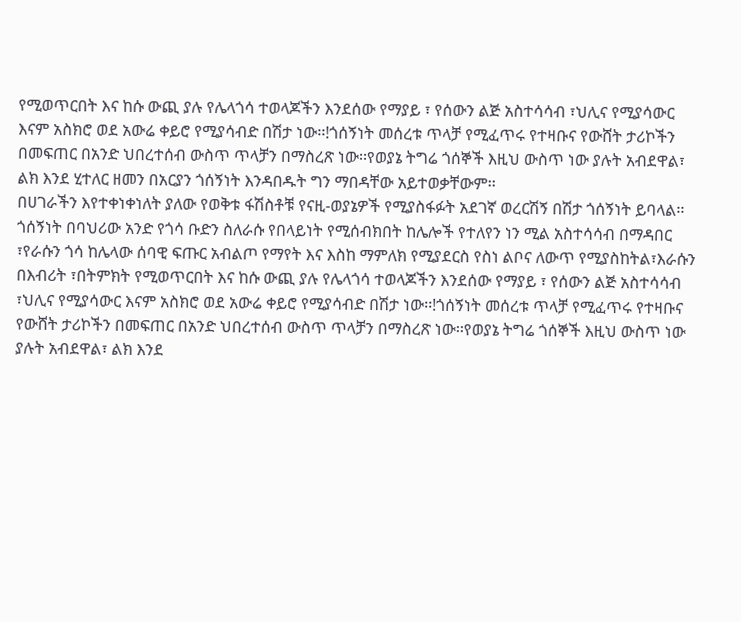የሚወጥርበት እና ከሱ ውጪ ያሉ የሌላጎሳ ተወላጆችን እንደሰው የማያይ ፣ የሰውን ልጅ አስተሳሳብ ፣ህሊና የሚያሳውር እናም አስክሮ ወደ አውሬ ቀይሮ የሚያሳብድ በሽታ ነው፡፡!ጎሰኝነት መሰረቱ ጥላቻ የሚፈጥሩ የተዛቡና የውሸት ታሪኮችን በመፍጠር በአንድ ህበረተሰብ ውስጥ ጥላቻን በማስረጽ ነው፡፡የወያኔ ትግሬ ጎሰኞች እዚህ ውስጥ ነው ያሉት አብደዋል፣ ልክ እንደ ሂተለር ዘመን በአርያን ጎሰኝነት እንዳበዱት ግን ማበዳቸው አይተወቃቸውም፡፡
በሀገራችን እየተቀነቀነለት ያለው የወቅቱ ፋሽስቶቹ የናዚ-ወያኔዎች የሚያስፋፉት አደገኛ ወረርሽኝ በሽታ ጎሰኝነት ይባላል፡፡ጎሰኝነት በባህሪው አንድ የጎሳ ቡድን ስለራሱ የበላይነት የሚሰብክበት ከሌሎች የተለየን ነን ሚል አስተሳሳብ በማዳበር ፣የራሱን ጎሳ ከሌላው ሰባዊ ፍጡር አብልጦ የማየት እና እስከ ማምለክ የሚያደርስ የስነ ልቦና ለውጥ የሚያስከትል፣እራሱን በእብሪት ፣በትምክት የሚወጥርበት እና ከሱ ውጪ ያሉ የሌላጎሳ ተወላጆችን እንደሰው የማያይ ፣ የሰውን ልጅ አስተሳሳብ ፣ህሊና የሚያሳውር እናም አስክሮ ወደ አውሬ ቀይሮ የሚያሳብድ በሽታ ነው፡፡!ጎሰኝነት መሰረቱ ጥላቻ የሚፈጥሩ የተዛቡና የውሸት ታሪኮችን በመፍጠር በአንድ ህበረተሰብ ውስጥ ጥላቻን በማስረጽ ነው፡፡የወያኔ ትግሬ ጎሰኞች እዚህ ውስጥ ነው ያሉት አብደዋል፣ ልክ እንደ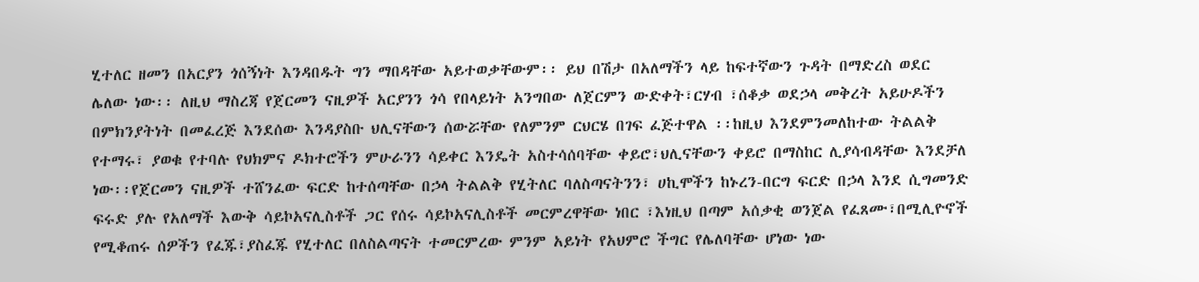ሂተለር ዘመን በአርያን ጎሰኝነት እንዳበዱት ግን ማበዳቸው አይተወቃቸውም፡፡ ይህ በሽታ በአለማችን ላይ ከፍተኛውን ጉዳት በማድረስ ወደር ሌለው ነው፡፡ ለዚህ ማስረጃ የጀርመን ናዚዎች አርያንን ጎሳ የበላይነት አንግበው ለጀርምን ውድቀት፣ርሃብ ፣ሰቆቃ ወደኃላ መቅረት አይሁዶችን በምክንያትነት በመፈረጅ እንደሰው እንዳያስቡ ህሊናቸውን ሰውሯቸው የለምንም ርህርሄ በገፍ ፈጅተዋል ፡፡ከዚህ እንደምንመለከተው ትልልቅ የተማሩ፣ ያወቁ የተባሉ የህክምና ዶክተሮችን ምሁራንን ሳይቀር እንዴት አስተሳሰባቸው ቀይሮ፣ህሊናቸውን ቀይሮ በማስከር ሊያሳብዳቸው እንደቻለ ነው፡፡የጀርመን ናዚዎች ተሸንፈው ፍርድ ከተሰጣቸው በኃላ ትልልቅ የሂትለር ባለስጣናትንን፣ ሀኪሞችን ከኑረን-በርግ ፍርድ በኃላ እንደ ሲግመንድ ፍሩድ ያሉ የአለማች እውቅ ሳይኮአናሊስቶች ጋር የሰሩ ሳይኮአናሊስቶች መርምረዋቸው ነበር ፣እነዚህ በጣም አሰቃቂ ወንጀል የፈጸሙ፣በሚሊዮኖች የሚቆጠሩ ሰዎችን የፈጁ፣ያስፈጁ የሂተለር በለስልጣናት ተመርምረው ምንም አይነት የአህምሮ ችግር የሌለባቸው ሆነው ነው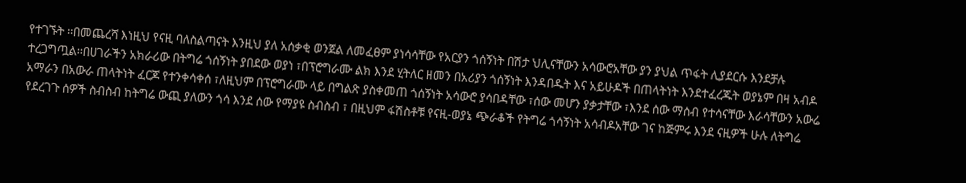የተገኙት ፡፡በመጨረሻ እነዚህ የናዚ ባለስልጣናት እንዚህ ያለ አሰቃቂ ወንጀል ለመፈፀም ያነሳሳቸው የአርያን ጎሰኝነት በሽታ ህሊናቸውን አሳውሮአቸው ያን ያህል ጥፋት ሊያደርሱ እንደቻሉ ተረጋግጧል፡፡በሀገራችን አክራሪው በትግሬ ጎሰኝነት ያበደው ወያነ ፣በፕሮግራሙ ልክ እንደ ሂትለር ዘመን በአሪያን ጎሰኝነት እንዳበዱት እና አይሁዶች በጠላትነት እንደተፈረጁት ወያኔም በዛ አብዶ አማራን በአውራ ጠላትነት ፈርጆ የተንቀሳቀሰ ፣ለዚህም በፕሮግራሙ ላይ በግልጽ ያስቀመጠ ጎሰኝነት አሳውሮ ያሳበዳቸው ፣ሰው መሆን ያቃታቸው ፣እንደ ሰው ማሰብ የተሳናቸው እራሳቸውን አውሬ የደረገጉ ሰዎች ስብስብ ከትግሬ ውጪ ያለውን ጎሳ እንደ ሰው የማያዩ ስብስብ ፣ በዚህም ፋሽስቶቹ የናዚ-ወያኔ ጭራቆች የትግሬ ጎሳኝነት አሳብዶአቸው ገና ከጅምሩ እንደ ናዚዎች ሁሉ ለትግሬ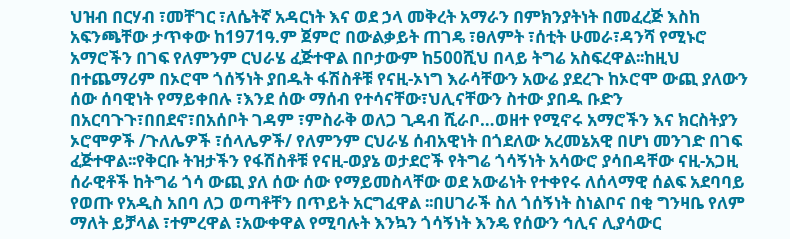ህዝብ በርሃብ ፣መቸገር ፣ለሴትኛ አዳርነት እና ወደ ኃላ መቅረት አማራን በምክንያትነት በመፈረጅ እስከ አፍንጫቸው ታጥቀው ከ1971ዓ.ም ጀምሮ በውልቃይት ጠገዴ ፣ፀለምት ፣ሰቲት ሁመራ፣ዳንሻ የሚኑሮ አማሮችን በገፍ የለምንም ርህራሄ ፈጅተዋል በቦታውም ከ500ሺህ በላይ ትግሬ አስፍረዋል፡፡ከዚህ በተጨማሪም በኦሮሞ ጎሰኝነት ያበዱት ፋሽስቶቹ የናዚ-ኦነግ እራሳቸውን አውሬ ያደረጉ ከኦሮሞ ውጪ ያለውን ሰው ሰባዊነት የማይቀበሉ ፣እንደ ሰው ማሰብ የተሳናቸው፣ህሊናቸውን ስተው ያበዱ ቡድን በአርባጉጉ፣በበደኖ፣በአሰቦት ገዳም ፣ምስራቅ ወለጋ ጊዳብ ሺራቦ…ወዘተ የሚኖሩ አማሮችን እና ክርስትያን ኦሮሞዎች /ጉለሌዎች ፣ሰላሌዎች/ የለምንም ርህራሄ ሰብአዊነት በጎደለው አረመኔአዊ በሆነ መንገድ በገፍ ፈጅተዋል፡፡የቅርቡ ትዝታችን የፋሽስቶቹ የናዚ-ወያኔ ወታደሮች የትግሬ ጎሳኝነት አሳውሮ ያሳበዳቸው ናዚ-አጋዚ ሰራዊቶች ከትግሬ ጎሳ ውጪ ያለ ሰው ሰው የማይመስላቸው ወደ አውሬነት የተቀየሩ ለሰላማዊ ሰልፍ አደባባይ የወጡ የአዲስ አበባ ለጋ ወጣቶቸን በጥይት አርግፈዋል ፡፡በሀገራች ስለ ጎሰኝነት ስነልቦና በቂ ግንዛቤ የለም ማለት ይቻላል ፣ተምረዋል ፣አውቀዋል የሚባሉት እንኳን ጎሳኝነት እንዴ የሰውን ኅሊና ሊያሳውር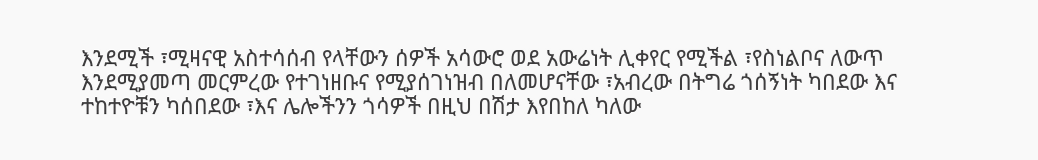እንደሚች ፣ሚዛናዊ አስተሳሰብ የላቸውን ሰዎች አሳውሮ ወደ አውሬነት ሊቀየር የሚችል ፣የስነልቦና ለውጥ እንደሚያመጣ መርምረው የተገነዘቡና የሚያሰገነዝብ በለመሆናቸው ፣አብረው በትግሬ ጎሰኝነት ካበደው እና ተከተዮቹን ካሰበደው ፣እና ሌሎችንን ጎሳዎች በዚህ በሽታ እየበከለ ካለው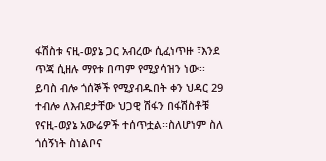ፋሽስቱ ናዚ-ወያኔ ጋር አብረው ሲፈነጥዙ ፣እንደ ጥጃ ሲዘሉ ማየቱ በጣም የሚያሳዝን ነው፡፡ ይባስ ብሎ ጎሰኞች የሚያብዱበት ቀን ህዳር 29 ተብሎ ለእብደታቸው ህጋዊ ሽፋን በፋሽስቶቹ የናዚ-ወያኔ አውሬዎች ተሰጥቷል፡፡ስለሆነም ስለ ጎሰኝነት ስነልቦና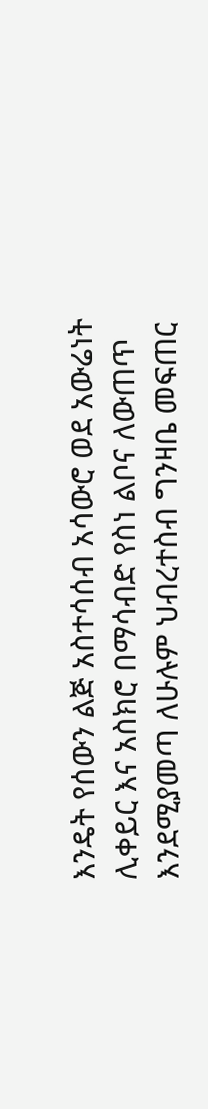እንዴት የሰውን ልጅ አስተሳሰብ አሳውሮ ወደ አውሬነት ሊቀይር እና አስክሮ በማሳብድ የስነ ልቦና ለውጠጥ እንደሚያመጣ ለሁሉም ህብረተስብ ግንዛቤ መፍጠር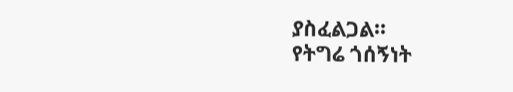ያስፈልጋል፡፡
የትግሬ ጎሰኝነት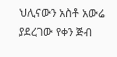ህሊናውን አስቶ አውሬ ያደረገው የቀን ጅብ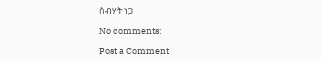ስብሃት ነጋ

No comments:

Post a Comment